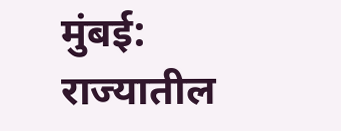मुंबई: राज्यातील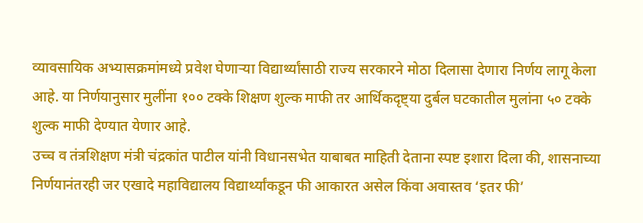व्यावसायिक अभ्यासक्रमांमध्ये प्रवेश घेणाऱ्या विद्यार्थ्यांसाठी राज्य सरकारने मोठा दिलासा देणारा निर्णय लागू केला आहे. या निर्णयानुसार मुलींना १०० टक्के शिक्षण शुल्क माफी तर आर्थिकदृष्ट्या दुर्बल घटकातील मुलांना ५० टक्के शुल्क माफी देण्यात येणार आहे.
उच्च व तंत्रशिक्षण मंत्री चंद्रकांत पाटील यांनी विधानसभेत याबाबत माहिती देताना स्पष्ट इशारा दिला की, शासनाच्या निर्णयानंतरही जर एखादे महाविद्यालय विद्यार्थ्यांकडून फी आकारत असेल किंवा अवास्तव ‘इतर फी’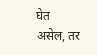घेत असेल, तर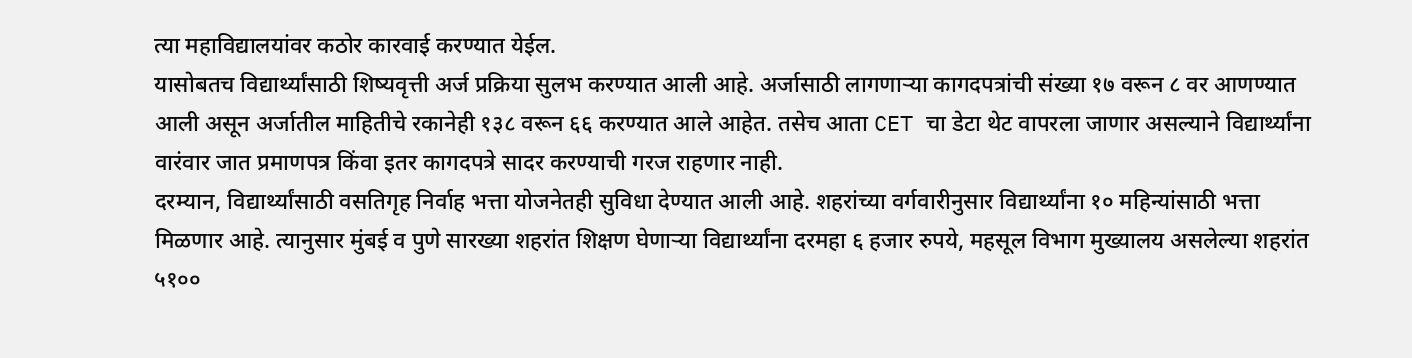त्या महाविद्यालयांवर कठोर कारवाई करण्यात येईल.
यासोबतच विद्यार्थ्यांसाठी शिष्यवृत्ती अर्ज प्रक्रिया सुलभ करण्यात आली आहे. अर्जासाठी लागणाऱ्या कागदपत्रांची संख्या १७ वरून ८ वर आणण्यात आली असून अर्जातील माहितीचे रकानेही १३८ वरून ६६ करण्यात आले आहेत. तसेच आता CET चा डेटा थेट वापरला जाणार असल्याने विद्यार्थ्यांना वारंवार जात प्रमाणपत्र किंवा इतर कागदपत्रे सादर करण्याची गरज राहणार नाही.
दरम्यान, विद्यार्थ्यांसाठी वसतिगृह निर्वाह भत्ता योजनेतही सुविधा देण्यात आली आहे. शहरांच्या वर्गवारीनुसार विद्यार्थ्यांना १० महिन्यांसाठी भत्ता मिळणार आहे. त्यानुसार मुंबई व पुणे सारख्या शहरांत शिक्षण घेणाऱ्या विद्यार्थ्यांना दरमहा ६ हजार रुपये, महसूल विभाग मुख्यालय असलेल्या शहरांत ५१००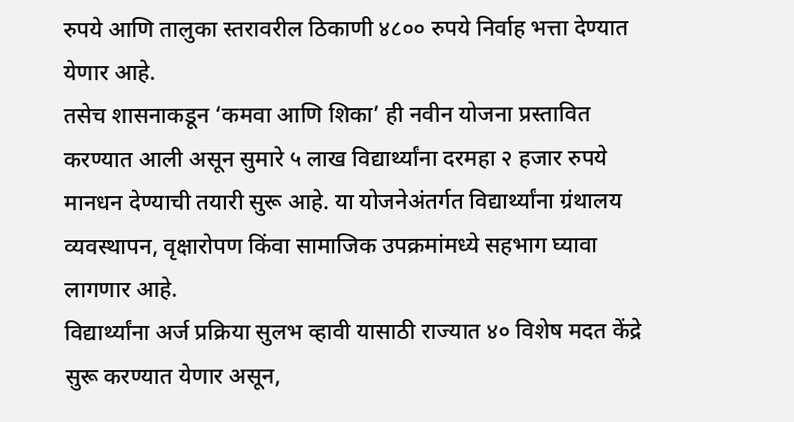रुपये आणि तालुका स्तरावरील ठिकाणी ४८०० रुपये निर्वाह भत्ता देण्यात येणार आहे.
तसेच शासनाकडून ‘कमवा आणि शिका’ ही नवीन योजना प्रस्तावित करण्यात आली असून सुमारे ५ लाख विद्यार्थ्यांना दरमहा २ हजार रुपये मानधन देण्याची तयारी सुरू आहे. या योजनेअंतर्गत विद्यार्थ्यांना ग्रंथालय व्यवस्थापन, वृक्षारोपण किंवा सामाजिक उपक्रमांमध्ये सहभाग घ्यावा लागणार आहे.
विद्यार्थ्यांना अर्ज प्रक्रिया सुलभ व्हावी यासाठी राज्यात ४० विशेष मदत केंद्रे सुरू करण्यात येणार असून,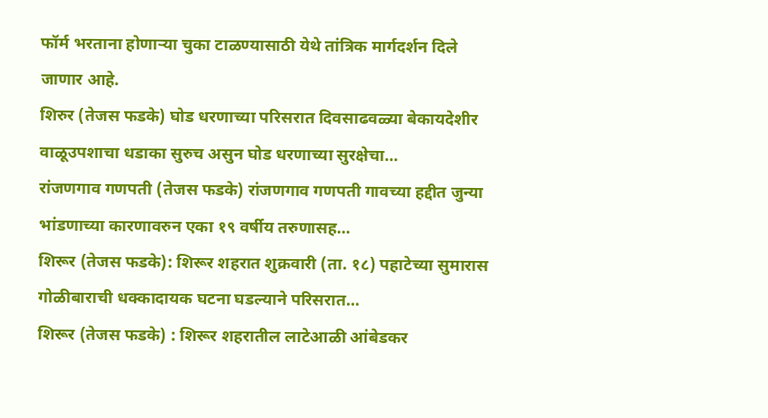फॉर्म भरताना होणाऱ्या चुका टाळण्यासाठी येथे तांत्रिक मार्गदर्शन दिले जाणार आहे.
शिरुर (तेजस फडके) घोड धरणाच्या परिसरात दिवसाढवळ्या बेकायदेशीर वाळूउपशाचा धडाका सुरुच असुन घोड धरणाच्या सुरक्षेचा…
रांजणगाव गणपती (तेजस फडके) रांजणगाव गणपती गावच्या हद्दीत जुन्या भांडणाच्या कारणावरुन एका १९ वर्षीय तरुणासह…
शिरूर (तेजस फडके): शिरूर शहरात शुक्रवारी (ता. १८) पहाटेच्या सुमारास गोळीबाराची धक्कादायक घटना घडल्याने परिसरात…
शिरूर (तेजस फडके) : शिरूर शहरातील लाटेआळी आंबेडकर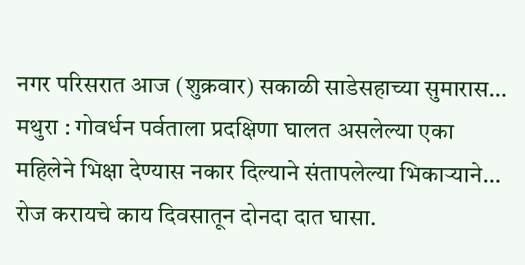नगर परिसरात आज (शुक्रवार) सकाळी साडेसहाच्या सुमारास…
मथुरा : गोवर्धन पर्वताला प्रदक्षिणा घालत असलेल्या एका महिलेने भिक्षा देण्यास नकार दिल्याने संतापलेल्या भिकाऱ्याने…
रोज करायचे काय दिवसातून दोनदा दात घासा.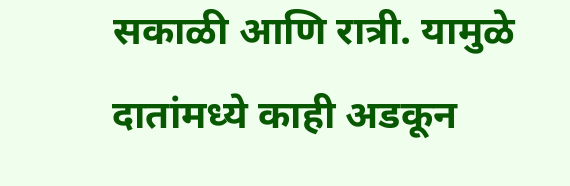सकाळी आणि रात्री. यामुळे दातांमध्ये काही अडकून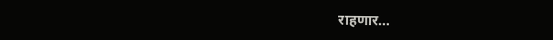राहणार…